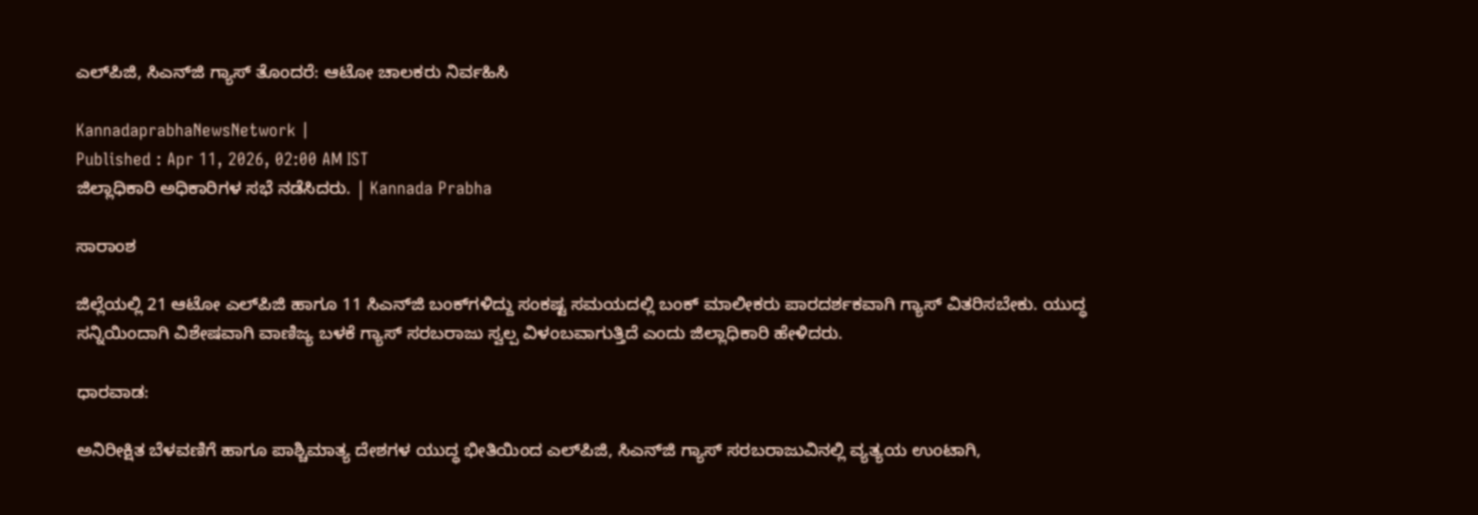ಎಲ್‌ಪಿಜಿ, ಸಿಎನ್‌ಜಿ ಗ್ಯಾಸ್ ತೊಂದರೆ: ಆಟೋ ಚಾಲಕರು ನಿರ್ವಹಿಸಿ

KannadaprabhaNewsNetwork |
Published : Apr 11, 2026, 02:00 AM IST
ಜಿಲ್ಲಾಧಿಕಾರಿ ಅಧಿಕಾರಿಗಳ ಸಭೆ ನಡೆಸಿದರು. | Kannada Prabha

ಸಾರಾಂಶ

ಜಿಲ್ಲೆಯಲ್ಲಿ 21 ಆಟೋ ಎಲ್‌ಪಿಜಿ ಹಾಗೂ 11 ಸಿಎನ್‌ಜಿ ಬಂಕ್‌ಗಳಿದ್ದು ಸಂಕಷ್ಟ ಸಮಯದಲ್ಲಿ ಬಂಕ್ ಮಾಲೀಕರು ಪಾರದರ್ಶಕವಾಗಿ ಗ್ಯಾಸ್ ವಿತರಿಸಬೇಕು. ಯುದ್ಧ ಸನ್ನಿಯಿಂದಾಗಿ ವಿಶೇಷವಾಗಿ ವಾಣಿಜ್ಯ ಬಳಕೆ ಗ್ಯಾಸ್ ಸರಬರಾಜು ಸ್ವಲ್ಪ ವಿಳಂಬವಾಗುತ್ತಿದೆ ಎಂದು ಜಿಲ್ಲಾಧಿಕಾರಿ ಹೇಳಿದರು.

ಧಾರವಾಡ:

ಅನಿರೀಕ್ಷಿತ ಬೆಳವಣಿಗೆ ಹಾಗೂ ಪಾಶ್ಚಿಮಾತ್ಯ ದೇಶಗಳ ಯುದ್ಧ ಭೀತಿಯಿಂದ ಎಲ್‌ಪಿಜಿ, ಸಿಎನ್‌ಜಿ ಗ್ಯಾಸ್ ಸರಬರಾಜುವಿನಲ್ಲಿ ವ್ಯತ್ಯಯ ಉಂಟಾಗಿ,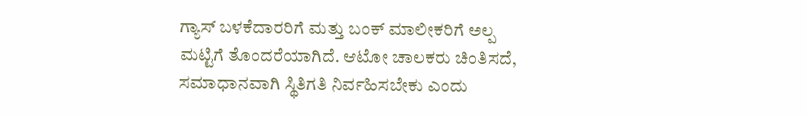ಗ್ಯಾಸ್ ಬಳಕೆದಾರರಿಗೆ ಮತ್ತು ಬಂಕ್ ಮಾಲೀಕರಿಗೆ ಅಲ್ಪ ಮಟ್ಟಿಗೆ ತೊಂದರೆಯಾಗಿದೆ. ಆಟೋ ಚಾಲಕರು ಚಿಂತಿಸದೆ, ಸಮಾಧಾನವಾಗಿ ಸ್ಥಿತಿಗತಿ ನಿರ್ವಹಿಸಬೇಕು ಎಂದು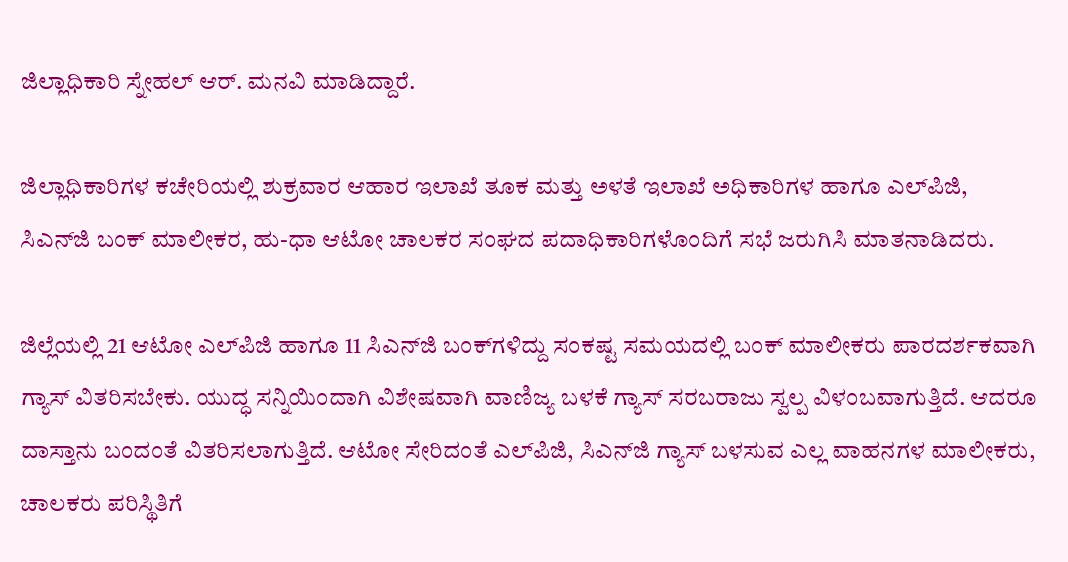ಜಿಲ್ಲಾಧಿಕಾರಿ ಸ್ನೇಹಲ್‌ ಆರ್‌. ಮನವಿ ಮಾಡಿದ್ದಾರೆ.

ಜಿಲ್ಲಾಧಿಕಾರಿಗಳ ಕಚೇರಿಯಲ್ಲಿ ಶುಕ್ರವಾರ ಆಹಾರ ಇಲಾಖೆ ತೂಕ ಮತ್ತು ಅಳತೆ ಇಲಾಖೆ ಅಧಿಕಾರಿಗಳ ಹಾಗೂ ಎಲ್‌ಪಿಜಿ, ಸಿಎನ್‌ಜಿ ಬಂಕ್ ಮಾಲೀಕರ, ಹು-ಧಾ ಆಟೋ ಚಾಲಕರ ಸಂಘದ ಪದಾಧಿಕಾರಿಗಳೊಂದಿಗೆ ಸಭೆ ಜರುಗಿಸಿ ಮಾತನಾಡಿದರು.

ಜಿಲ್ಲೆಯಲ್ಲಿ 21 ಆಟೋ ಎಲ್‌ಪಿಜಿ ಹಾಗೂ 11 ಸಿಎನ್‌ಜಿ ಬಂಕ್‌ಗಳಿದ್ದು ಸಂಕಷ್ಟ ಸಮಯದಲ್ಲಿ ಬಂಕ್ ಮಾಲೀಕರು ಪಾರದರ್ಶಕವಾಗಿ ಗ್ಯಾಸ್ ವಿತರಿಸಬೇಕು. ಯುದ್ಧ ಸನ್ನಿಯಿಂದಾಗಿ ವಿಶೇಷವಾಗಿ ವಾಣಿಜ್ಯ ಬಳಕೆ ಗ್ಯಾಸ್ ಸರಬರಾಜು ಸ್ವಲ್ಪ ವಿಳಂಬವಾಗುತ್ತಿದೆ. ಆದರೂ ದಾಸ್ತಾನು ಬಂದಂತೆ ವಿತರಿಸಲಾಗುತ್ತಿದೆ. ಆಟೋ ಸೇರಿದಂತೆ ಎಲ್‌ಪಿಜಿ, ಸಿಎನ್‌ಜಿ ಗ್ಯಾಸ್ ಬಳಸುವ ಎಲ್ಲ ವಾಹನಗಳ ಮಾಲೀಕರು, ಚಾಲಕರು ಪರಿಸ್ಥಿತಿಗೆ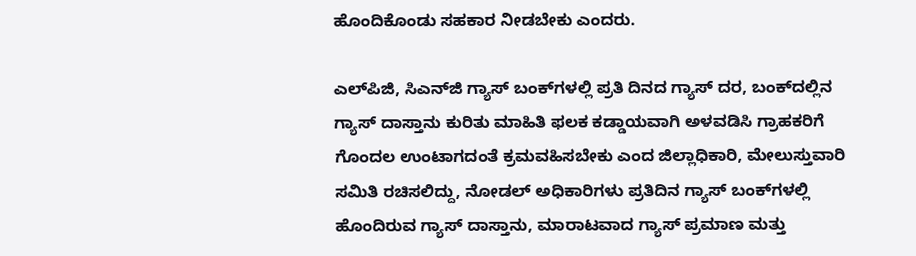ಹೊಂದಿಕೊಂಡು ಸಹಕಾರ ನೀಡಬೇಕು ಎಂದರು.

ಎಲ್‌ಪಿಜಿ, ಸಿಎನ್‌ಜಿ ಗ್ಯಾಸ್ ಬಂಕ್‌ಗಳಲ್ಲಿ ಪ್ರತಿ ದಿನದ ಗ್ಯಾಸ್ ದರ, ಬಂಕ್‌ದಲ್ಲಿನ ಗ್ಯಾಸ್ ದಾಸ್ತಾನು ಕುರಿತು ಮಾಹಿತಿ ಫಲಕ ಕಡ್ಡಾಯವಾಗಿ ಅಳವಡಿಸಿ ಗ್ರಾಹಕರಿಗೆ ಗೊಂದಲ ಉಂಟಾಗದಂತೆ ಕ್ರಮವಹಿಸಬೇಕು ಎಂದ ಜಿಲ್ಲಾಧಿಕಾರಿ, ಮೇಲುಸ್ತುವಾರಿ ಸಮಿತಿ ರಚಿಸಲಿದ್ದು, ನೋಡಲ್ ಅಧಿಕಾರಿಗಳು ಪ್ರತಿದಿನ ಗ್ಯಾಸ್ ಬಂಕ್‌ಗಳಲ್ಲಿ ಹೊಂದಿರುವ ಗ್ಯಾಸ್ ದಾಸ್ತಾನು, ಮಾರಾಟವಾದ ಗ್ಯಾಸ್ ಪ್ರಮಾಣ ಮತ್ತು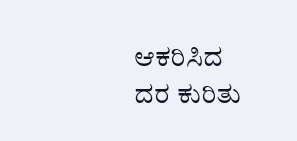ಆಕರಿಸಿದ ದರ ಕುರಿತು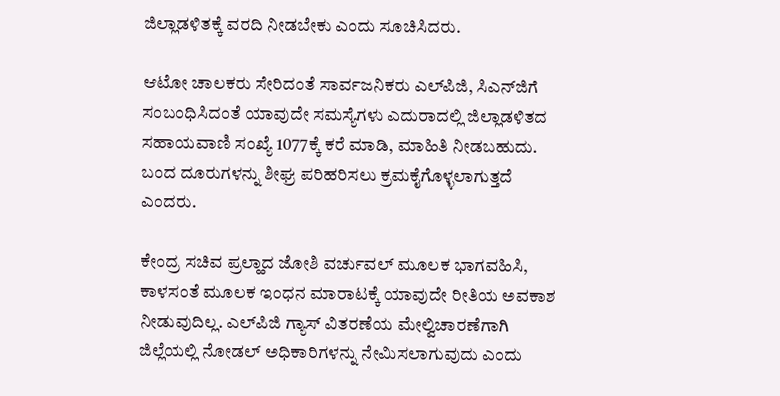ಜಿಲ್ಲಾಡಳಿತಕ್ಕೆ ವರದಿ ನೀಡಬೇಕು ಎಂದು ಸೂಚಿಸಿದರು.

ಆಟೋ ಚಾಲಕರು ಸೇರಿದಂತೆ ಸಾರ್ವಜನಿಕರು ಎಲ್‌ಪಿಜಿ, ಸಿಎನ್‌ಜಿಗೆ ಸಂಬಂಧಿಸಿದಂತೆ ಯಾವುದೇ ಸಮಸ್ಯೆಗಳು ಎದುರಾದಲ್ಲಿ ಜಿಲ್ಲಾಡಳಿತದ ಸಹಾಯವಾಣಿ ಸಂಖ್ಯೆ 1077ಕ್ಕೆ ಕರೆ ಮಾಡಿ, ಮಾಹಿತಿ ನೀಡಬಹುದು. ಬಂದ ದೂರುಗಳನ್ನು ಶೀಘ್ರ ಪರಿಹರಿಸಲು ಕ್ರಮಕೈಗೊಳ್ಳಲಾಗುತ್ತದೆ ಎಂದರು.

ಕೇಂದ್ರ ಸಚಿವ ಪ್ರಲ್ಹಾದ ಜೋಶಿ ವರ್ಚುವಲ್‌ ಮೂಲಕ ಭಾಗವಹಿಸಿ, ಕಾಳಸಂತೆ ಮೂಲಕ ಇಂಧನ ಮಾರಾಟಕ್ಕೆ ಯಾವುದೇ ರೀತಿಯ ಅವಕಾಶ ನೀಡುವುದಿಲ್ಲ. ಎಲ್‌ಪಿಜಿ ಗ್ಯಾಸ್ ವಿತರಣೆಯ ಮೇಲ್ವಿಚಾರಣೆಗಾಗಿ ಜಿಲ್ಲೆಯಲ್ಲಿ ನೋಡಲ್ ಅಧಿಕಾರಿಗಳನ್ನು ನೇಮಿಸಲಾಗುವುದು ಎಂದು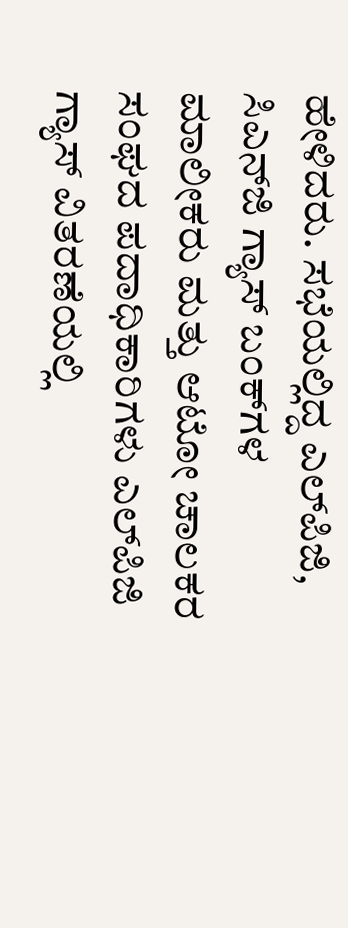ಹೇಳಿದರು. ಸಭೆಯಲ್ಲಿದ್ದ ಎಲ್‌ಪಿಜಿ, ಸಿಎನ್‌ಜಿ ಗ್ಯಾಸ್ ಬಂಕ್‌ಗಳ ಮಾಲೀಕರು ಮತ್ತು ಆಟೋ ಚಾಲಕರ ಸಂಘದ ಪದಾಧಿಕಾರಿಗಳು ಎಲ್‌ಪಿಜಿ ಗ್ಯಾಸ್ ವಿತರಣೆಯಲ್ಲಿ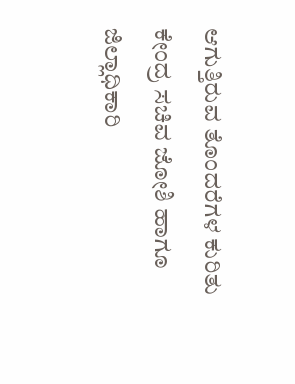ಆಗುತ್ತಿರುವ ತೊಂದರೆಗಳ ಕುರಿತು ಕೇಂದ್ರ ಸಚಿವ ಜೋಶಿ ಹಾಗೂ ಜಿಲ್ಲಾಧಿಕಾರಿ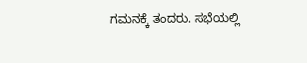ಗಮನಕ್ಕೆ ತಂದರು. ಸಭೆಯಲ್ಲಿ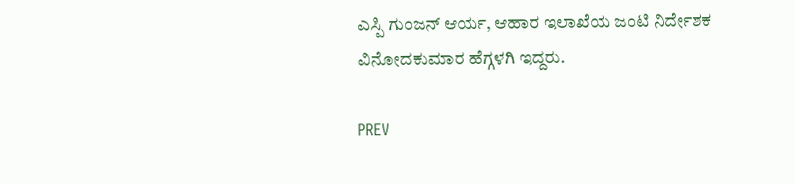ಎಸ್ಪಿ ಗುಂಜನ್ ಆರ್ಯ, ಆಹಾರ ಇಲಾಖೆಯ ಜಂಟಿ ನಿರ್ದೇಶಕ ವಿನೋದಕುಮಾರ ಹೆಗ್ಗಳಗಿ ಇದ್ದರು.

PREV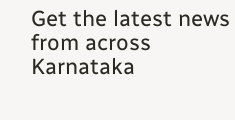Get the latest news from across Karnataka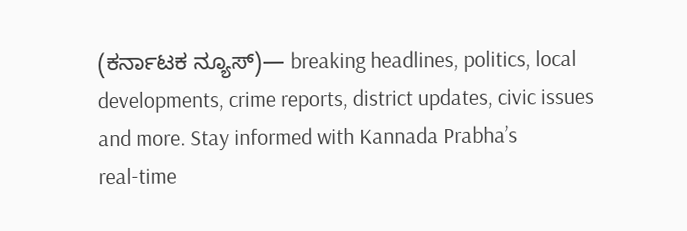(ಕರ್ನಾಟಕ ನ್ಯೂಸ್)— breaking headlines, politics, local developments, crime reports, district updates, civic issues and more. Stay informed with Kannada Prabha’s real‑time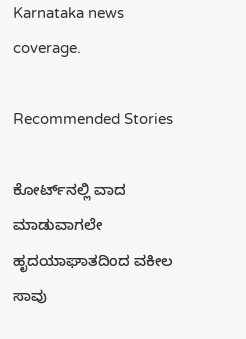Karnataka news coverage.

Recommended Stories

ಕೋರ್ಟ್‌ನಲ್ಲಿ ವಾದ ಮಾಡುವಾಗಲೇ ಹೃದಯಾಘಾತದಿಂದ ವಕೀಲ ಸಾವು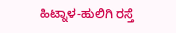ಹಿಟ್ನಾಳ-ಹುಲಿಗಿ ರಸ್ತೆ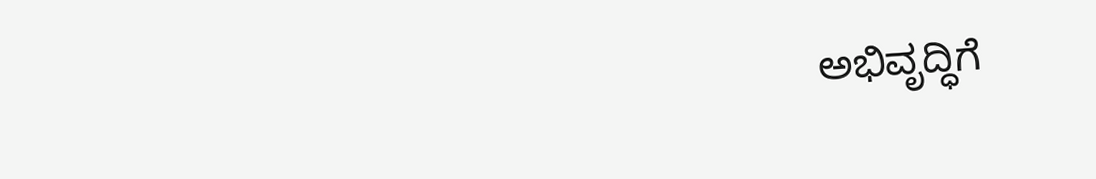ಅಭಿವೃದ್ಧಿಗೆ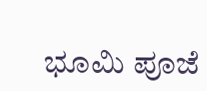ಭೂಮಿ ಪೂಜೆ